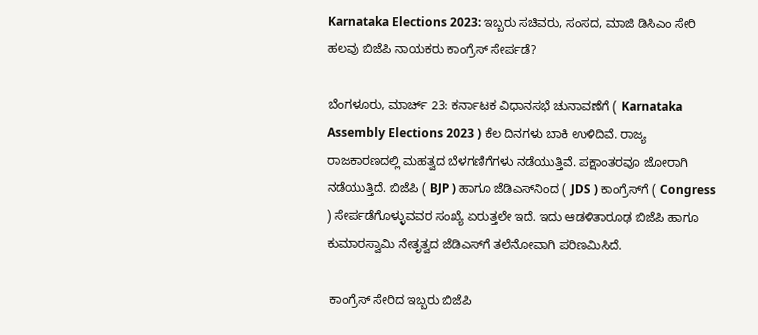Karnataka Elections 2023: ಇಬ್ಬರು ಸಚಿವರು, ಸಂಸದ, ಮಾಜಿ ಡಿಸಿಎಂ ಸೇರಿ ಹಲವು ಬಿಜೆಪಿ ನಾಯಕರು ಕಾಂಗ್ರೆಸ್‌ ಸೇರ್ಪಡೆ?

ಬೆಂಗಳೂರು, ಮಾರ್ಚ್‌ 23: ಕರ್ನಾಟಕ ವಿಧಾನಸಭೆ ಚುನಾವಣೆಗೆ ( Karnataka Assembly Elections 2023 ) ಕೆಲ ದಿನಗಳು ಬಾಕಿ ಉಳಿದಿವೆ. ರಾಜ್ಯ ರಾಜಕಾರಣದಲ್ಲಿ ಮಹತ್ವದ ಬೆಳಗಣಿಗೆಗಳು ನಡೆಯುತ್ತಿವೆ. ಪಕ್ಷಾಂತರವೂ ಜೋರಾಗಿ ನಡೆಯುತ್ತಿದೆ. ಬಿಜೆಪಿ ( BJP ) ಹಾಗೂ ಜೆಡಿಎಸ್‌ನಿಂದ ( JDS ) ಕಾಂಗ್ರೆಸ್‌ಗೆ ( Congress ) ಸೇರ್ಪಡೆಗೊಳ್ಳುವವರ ಸಂಖ್ಯೆ ಏರುತ್ತಲೇ ಇದೆ. ಇದು ಆಡಳಿತಾರೂಢ ಬಿಜೆಪಿ ಹಾಗೂ ಕುಮಾರಸ್ವಾಮಿ ನೇತೃತ್ವದ ಜೆಡಿಎಸ್‌ಗೆ ತಲೆನೋವಾಗಿ ಪರಿಣಮಿಸಿದೆ.

 ಕಾಂಗ್ರೆಸ್‌ ಸೇರಿದ ಇಬ್ಬರು ಬಿಜೆಪಿ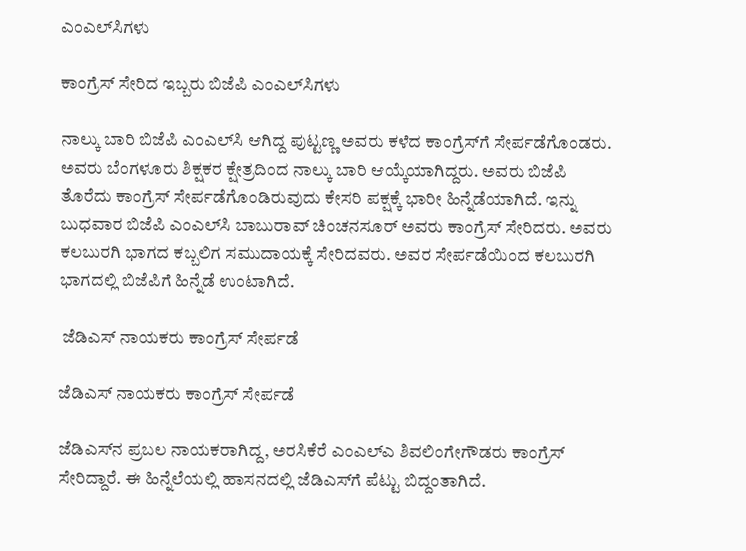ಎಂಎಲ್‌ಸಿಗಳು

ಕಾಂಗ್ರೆಸ್‌ ಸೇರಿದ ಇಬ್ಬರು ಬಿಜೆಪಿ ಎಂಎಲ್‌ಸಿಗಳು

ನಾಲ್ಕು ಬಾರಿ ಬಿಜೆಪಿ ಎಂಎಲ್‌ಸಿ ಆಗಿದ್ದ ಪುಟ್ಟಣ್ಣ ಅವರು ಕಳೆದ ಕಾಂಗ್ರೆಸ್‌ಗೆ ಸೇರ್ಪಡೆಗೊಂಡರು. ಅವರು ಬೆಂಗಳೂರು ಶಿಕ್ಷಕರ ಕ್ಷೇತ್ರದಿಂದ ನಾಲ್ಕು ಬಾರಿ ಆಯ್ಕೆಯಾಗಿದ್ದರು. ಅವರು ಬಿಜೆಪಿ ತೊರೆದು ಕಾಂಗ್ರೆಸ್‌ ಸೇರ್ಪಡೆಗೊಂಡಿರುವುದು ಕೇಸರಿ ಪಕ್ಷಕ್ಕೆ ಭಾರೀ ಹಿನ್ನೆಡೆಯಾಗಿದೆ. ಇನ್ನು ಬುಧವಾರ ಬಿಜೆಪಿ ಎಂಎಲ್‌ಸಿ ಬಾಬುರಾವ್ ಚಿಂಚನಸೂರ್‌ ಅವರು ಕಾಂಗ್ರೆಸ್‌ ಸೇರಿದರು. ಅವರು ಕಲಬುರಗಿ ಭಾಗದ ಕಬ್ಬಲಿಗ ಸಮುದಾಯಕ್ಕೆ ಸೇರಿದವರು. ಅವರ ಸೇರ್ಪಡೆಯಿಂದ ಕಲಬುರಗಿ ಭಾಗದಲ್ಲಿ ಬಿಜೆಪಿಗೆ ಹಿನ್ನೆಡೆ ಉಂಟಾಗಿದೆ.

 ಜೆಡಿಎಸ್‌ ನಾಯಕರು ಕಾಂಗ್ರೆಸ್‌ ಸೇರ್ಪಡೆ

ಜೆಡಿಎಸ್‌ ನಾಯಕರು ಕಾಂಗ್ರೆಸ್‌ ಸೇರ್ಪಡೆ

ಜೆಡಿಎಸ್‌ನ ಪ್ರಬಲ ನಾಯಕರಾಗಿದ್ದ, ಅರಸಿಕೆರೆ ಎಂಎಲ್‌ಎ ಶಿವಲಿಂಗೇಗೌಡರು ಕಾಂಗ್ರೆಸ್‌ ಸೇರಿದ್ದಾರೆ. ಈ ಹಿನ್ನೆಲೆಯಲ್ಲಿ ಹಾಸನದಲ್ಲಿ ಜೆಡಿಎಸ್‌ಗೆ ಪೆಟ್ಟು ಬಿದ್ದಂತಾಗಿದೆ.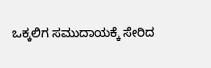ಒಕ್ಕಲಿಗ ಸಮುದಾಯಕ್ಕೆ ಸೇರಿದ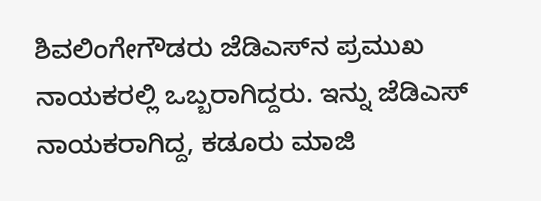ಶಿವಲಿಂಗೇಗೌಡರು ಜೆಡಿಎಸ್‌ನ ಪ್ರಮುಖ ನಾಯಕರಲ್ಲಿ ಒಬ್ಬರಾಗಿದ್ದರು. ಇನ್ನು ಜೆಡಿಎಸ್‌ ನಾಯಕರಾಗಿದ್ದ, ಕಡೂರು ಮಾಜಿ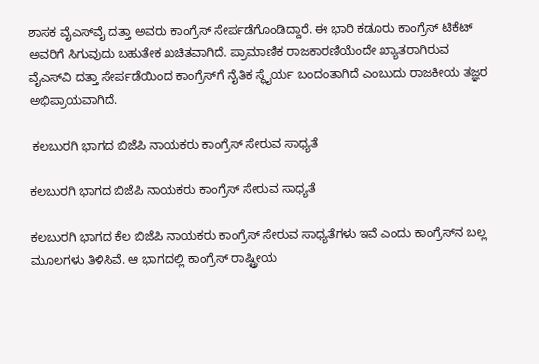ಶಾಸಕ ವೈಎಸ್‌ವೈ ದತ್ತಾ ಅವರು ಕಾಂಗ್ರೆಸ್‌ ಸೇರ್ಪಡೆಗೊಂಡಿದ್ದಾರೆ. ಈ ಭಾರಿ ಕಡೂರು ಕಾಂಗ್ರೆಸ್‌ ಟಿಕೆಟ್‌ ಅವರಿಗೆ ಸಿಗುವುದು ಬಹುತೇಕ ಖಚಿತವಾಗಿದೆ. ಪ್ರಾಮಾಣಿಕ ರಾಜಕಾರಣಿಯೆಂದೇ ಖ್ಯಾತರಾಗಿರುವ ವೈಎಸ್‌ವಿ ದತ್ತಾ ಸೇರ್ಪಡೆಯಿಂದ ಕಾಂಗ್ರೆಸ್‌ಗೆ ನೈತಿಕ ಸ್ಥೈರ್ಯ ಬಂದಂತಾಗಿದೆ ಎಂಬುದು ರಾಜಕೀಯ ತಜ್ಞರ ಅಭಿಪ್ರಾಯವಾಗಿದೆ.

 ಕಲಬುರಗಿ ಭಾಗದ ಬಿಜೆಪಿ ನಾಯಕರು ಕಾಂಗ್ರೆಸ್‌ ಸೇರುವ ಸಾಧ್ಯತೆ

ಕಲಬುರಗಿ ಭಾಗದ ಬಿಜೆಪಿ ನಾಯಕರು ಕಾಂಗ್ರೆಸ್‌ ಸೇರುವ ಸಾಧ್ಯತೆ

ಕಲಬುರಗಿ ಭಾಗದ ಕೆಲ ಬಿಜೆಪಿ ನಾಯಕರು ಕಾಂಗ್ರೆಸ್‌ ಸೇರುವ ಸಾಧ್ಯತೆಗಳು ಇವೆ ಎಂದು ಕಾಂಗ್ರೆಸ್‌ನ ಬಲ್ಲ ಮೂಲಗಳು ತಿಳಿಸಿವೆ. ಆ ಭಾಗದಲ್ಲಿ ಕಾಂಗ್ರೆಸ್‌ ರಾಷ್ಟ್ರೀಯ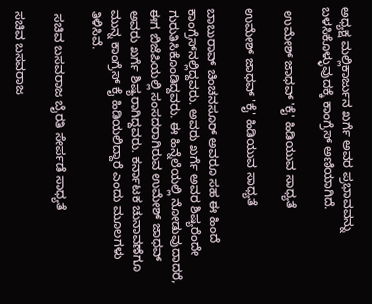ಅಧ್ಯಕ್ಷ ಮಲ್ಲಿಕಾರ್ಜುನ ಖರ್ಗೆ ಅವರ ಪ್ರಭಾವವನ್ನು ಬಳಸಿಕೊಳ್ಳುವುದಕ್ಕೆ ಕಾಂಗ್ರೆಸ್‌ ಅಣಿಯಾಗಿದೆ.

 ಉಮೇಶ್‌ ಜಾಧವ್‌ 'ಕೈ' ಹಿಡಿಯುವ ಸಾಧ್ಯತೆ

ಉಮೇಶ್‌ ಜಾಧವ್‌ 'ಕೈ' ಹಿಡಿಯುವ ಸಾಧ್ಯತೆ

ಬಾಬುರಾವ್‌ ಚಿಂಚನಸೂರ್‌ ಅವರೂ ಸಹ ಈ ಹಿಂದೆ ಕಾಂಗ್ರೆಸ್‌ನಲ್ಲಿದ್ದವರು. ಅವರು ಖರ್ಗೆ ಅವರ ಶಿಷ್ಯರೆಂದೇ ಗುರುತಿಸಿಕೊಂಡಿದ್ದವರು. ಈ ಹಿನ್ನೆಲೆಯಲ್ಲಿ ನೋಡುವುದಾದರೆ, ಈಗ ಬಿಜೆಪಿಯಲ್ಲಿ ಸಂಸದರಾಗಿರುವ ಉಮೇಶ್‌ ಜಾಧವ್‌ ಅವರು ಖರ್ಗೆ ಶಿಷ್ಯರಾಗಿದ್ದವರು. ಕರ್ನಾಟಕ ಚುನಾವಣೆಗೂ ಮುನ್ನ ಕಾಂಗ್ರೆಸ್‌ ಕೈ ಹಿಡಿಯಲಿದ್ದಾರೆ ಎಂದು ಮೂಲಗಳು ತಿಳಿಸಿವೆ.

 ಸಚಿವ ಬಸವರಾಜ ಬೈರತಿ ಸೇರ್ಪಡೆ ಸಾಧ್ಯತೆ

ಸಚಿವ ಬಸವರಾಜ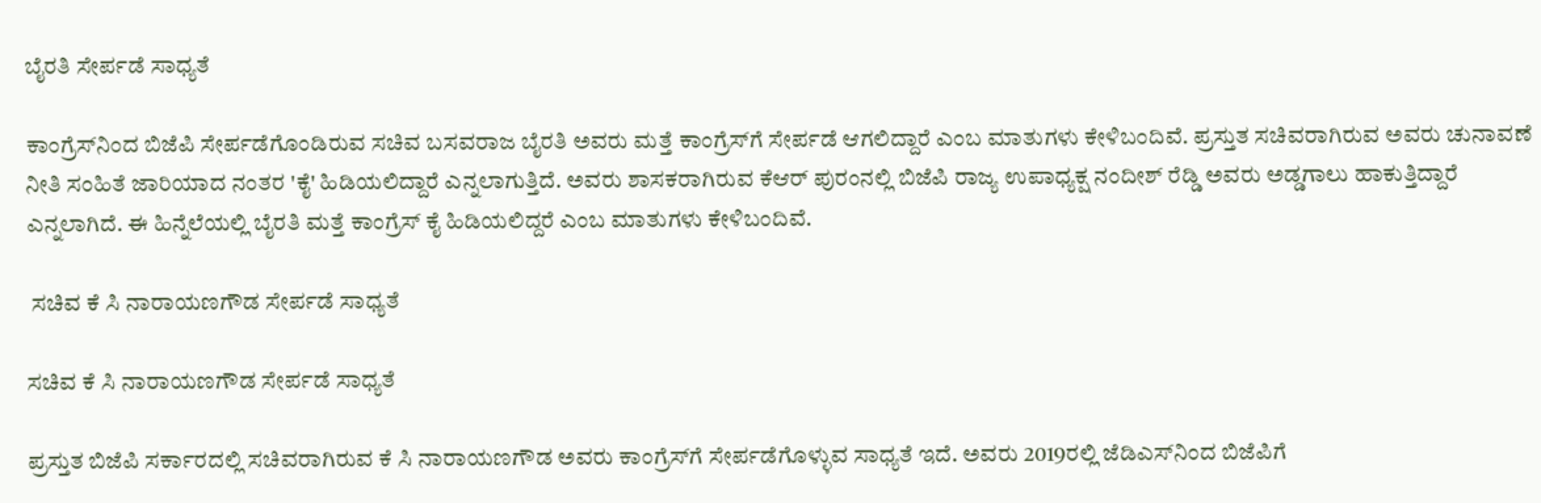ಬೈರತಿ ಸೇರ್ಪಡೆ ಸಾಧ್ಯತೆ

ಕಾಂಗ್ರೆಸ್‌ನಿಂದ ಬಿಜೆಪಿ ಸೇರ್ಪಡೆಗೊಂಡಿರುವ ಸಚಿವ ಬಸವರಾಜ ಬೈರತಿ ಅವರು ಮತ್ತೆ ಕಾಂಗ್ರೆಸ್‌ಗೆ ಸೇರ್ಪಡೆ ಆಗಲಿದ್ದಾರೆ ಎಂಬ ಮಾತುಗಳು ಕೇಳಿಬಂದಿವೆ. ಪ್ರಸ್ತುತ ಸಚಿವರಾಗಿರುವ ಅವರು ಚುನಾವಣೆ ನೀತಿ ಸಂಹಿತೆ ಜಾರಿಯಾದ ನಂತರ 'ಕೈ' ಹಿಡಿಯಲಿದ್ದಾರೆ ಎನ್ನಲಾಗುತ್ತಿದೆ. ಅವರು ಶಾಸಕರಾಗಿರುವ ಕೆಆರ್‌ ಪುರಂನಲ್ಲಿ ಬಿಜೆಪಿ ರಾಜ್ಯ ಉಪಾಧ್ಯಕ್ಷ ನಂದೀಶ್‌ ರೆಡ್ಡಿ ಅವರು ಅಡ್ಡಗಾಲು ಹಾಕುತ್ತಿದ್ದಾರೆ ಎನ್ನಲಾಗಿದೆ. ಈ ಹಿನ್ನೆಲೆಯಲ್ಲಿ ಬೈರತಿ ಮತ್ತೆ ಕಾಂಗ್ರೆಸ್ ಕೈ ಹಿಡಿಯಲಿದ್ದರೆ ಎಂಬ ಮಾತುಗಳು ಕೇಳಿಬಂದಿವೆ.

 ಸಚಿವ ಕೆ ಸಿ ನಾರಾಯಣಗೌಡ ಸೇರ್ಪಡೆ ಸಾಧ್ಯತೆ

ಸಚಿವ ಕೆ ಸಿ ನಾರಾಯಣಗೌಡ ಸೇರ್ಪಡೆ ಸಾಧ್ಯತೆ

ಪ್ರಸ್ತುತ ಬಿಜೆಪಿ ಸರ್ಕಾರದಲ್ಲಿ ಸಚಿವರಾಗಿರುವ ಕೆ ಸಿ ನಾರಾಯಣಗೌಡ ಅವರು ಕಾಂಗ್ರೆಸ್‌ಗೆ ಸೇರ್ಪಡೆಗೊಳ್ಳುವ ಸಾಧ್ಯತೆ ಇದೆ. ಅವರು 2019ರಲ್ಲಿ ಜೆಡಿಎಸ್‌ನಿಂದ ಬಿಜೆಪಿಗೆ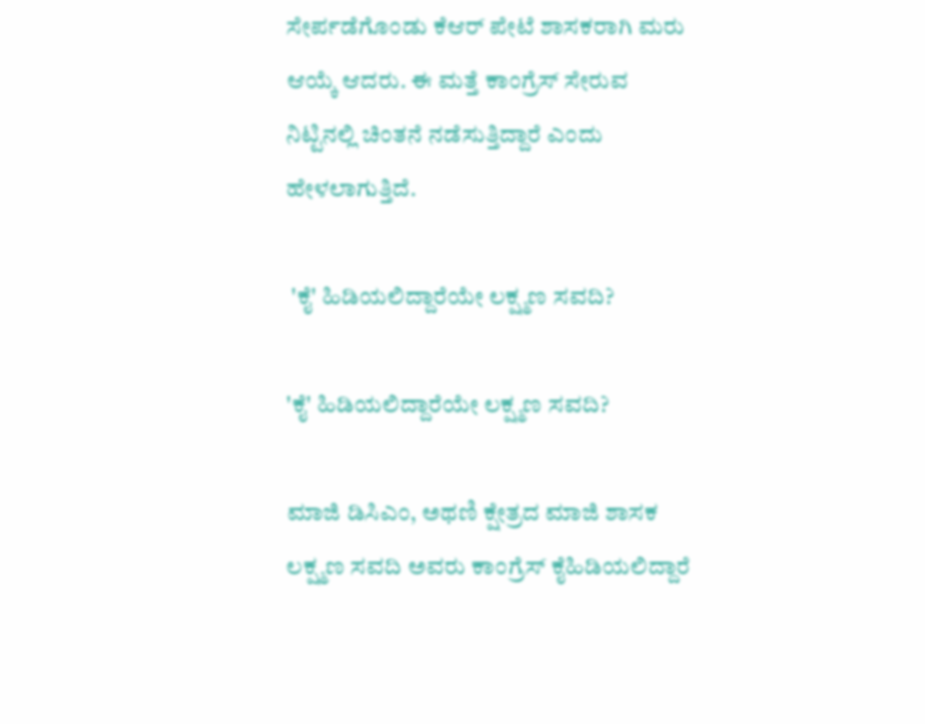ಸೇರ್ಪಡೆಗೊಂಡು ಕೆಆರ್ ಪೇಟೆ ಶಾಸಕರಾಗಿ ಮರು ಆಯ್ಕೆ ಆದರು. ಈ ಮತ್ತೆ ಕಾಂಗ್ರೆಸ್‌ ಸೇರುವ ನಿಟ್ಟಿನಲ್ಲಿ ಚಿಂತನೆ ನಡೆಸುತ್ತಿದ್ದಾರೆ ಎಂದು ಹೇಳಲಾಗುತ್ತಿದೆ.

 'ಕೈ' ಹಿಡಿಯಲಿದ್ದಾರೆಯೇ ಲಕ್ಷ್ಮಣ ಸವದಿ?

'ಕೈ' ಹಿಡಿಯಲಿದ್ದಾರೆಯೇ ಲಕ್ಷ್ಮಣ ಸವದಿ?

ಮಾಜಿ ಡಿಸಿಎಂ, ಅಥಣಿ ಕ್ಷೇತ್ರದ ಮಾಜಿ ಶಾಸಕ ಲಕ್ಷ್ಮಣ ಸವದಿ ಅವರು ಕಾಂಗ್ರೆಸ್‌ ಕೈಹಿಡಿಯಲಿದ್ದಾರೆ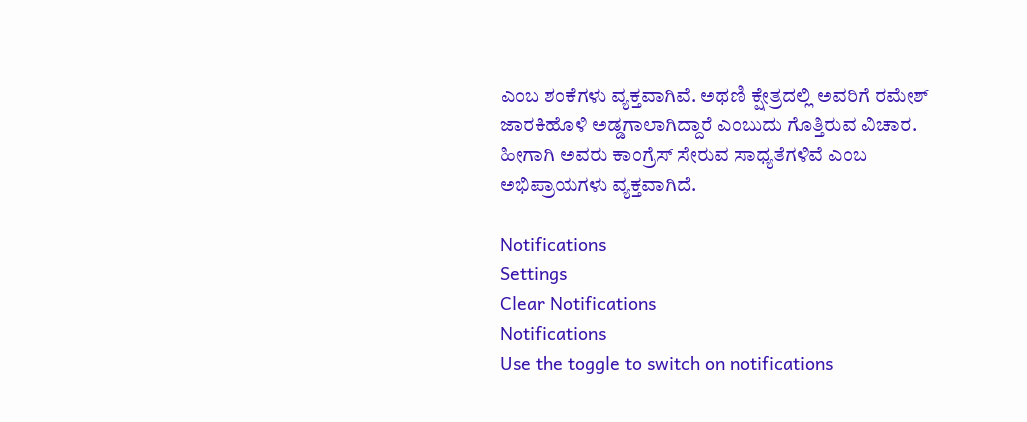ಎಂಬ ಶಂಕೆಗಳು ವ್ಯಕ್ತವಾಗಿವೆ. ಅಥಣಿ ಕ್ಷೇತ್ರದಲ್ಲಿ ಅವರಿಗೆ ರಮೇಶ್‌ ಜಾರಕಿಹೊಳಿ ಅಡ್ಡಗಾಲಾಗಿದ್ದಾರೆ ಎಂಬುದು ಗೊತ್ತಿರುವ ವಿಚಾರ. ಹೀಗಾಗಿ ಅವರು ಕಾಂಗ್ರೆಸ್‌ ಸೇರುವ ಸಾಧ್ಯತೆಗಳಿವೆ ಎಂಬ ಅಭಿಪ್ರಾಯಗಳು ವ್ಯಕ್ತವಾಗಿದೆ.

Notifications
Settings
Clear Notifications
Notifications
Use the toggle to switch on notifications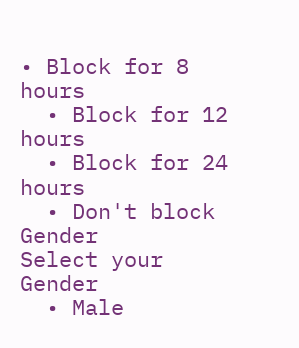• Block for 8 hours
  • Block for 12 hours
  • Block for 24 hours
  • Don't block
Gender
Select your Gender
  • Male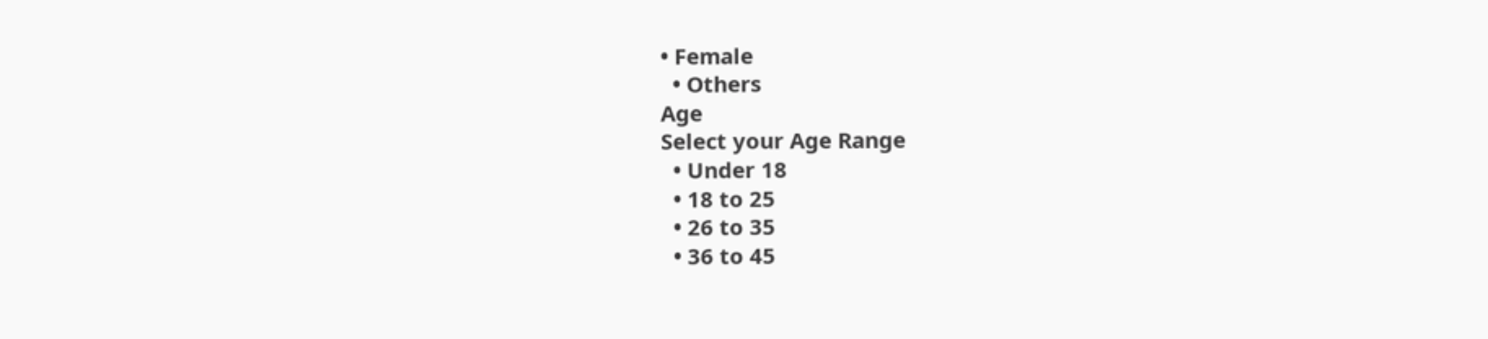• Female
  • Others
Age
Select your Age Range
  • Under 18
  • 18 to 25
  • 26 to 35
  • 36 to 45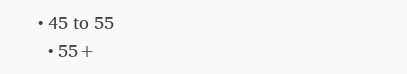• 45 to 55
  • 55+